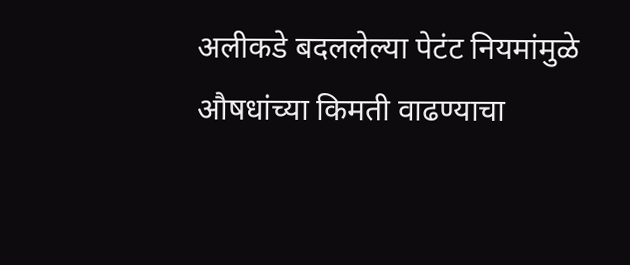अलीकडे बदललेल्या पेटंट नियमांमुळे औषधांच्या किमती वाढण्याचा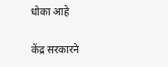धोका आहे

केंद्र सरकारने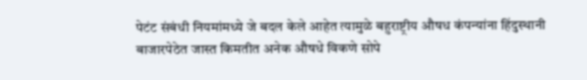पेटंट संबंधी नियमांमध्ये जे बदल केले आहेत त्यामुळे बहुराष्ट्रीय औषध कंपन्यांना हिंदुस्थानी बाजारपेठेत जास्त किमतीत अनेक औषधे विकणे सोपे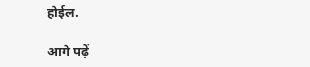होईल.

आगे पढ़ें